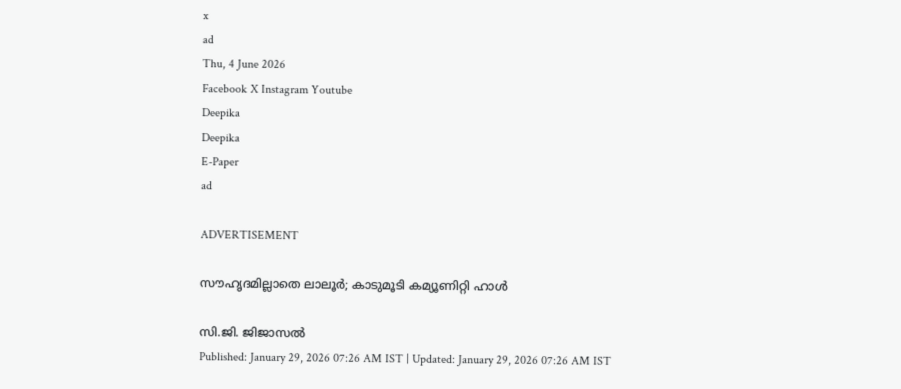x
ad
Thu, 4 June 2026
Facebook X Instagram Youtube
Deepika
Deepika
E-Paper
ad

ADVERTISEMENT

സൗഹൃദമില്ലാതെ ലാലൂർ; കാടുമൂടി കമ്യൂണിറ്റി ഹാൾ

സി.ജി. ജിജാസൽ
Published: January 29, 2026 07:26 AM IST | Updated: January 29, 2026 07:26 AM IST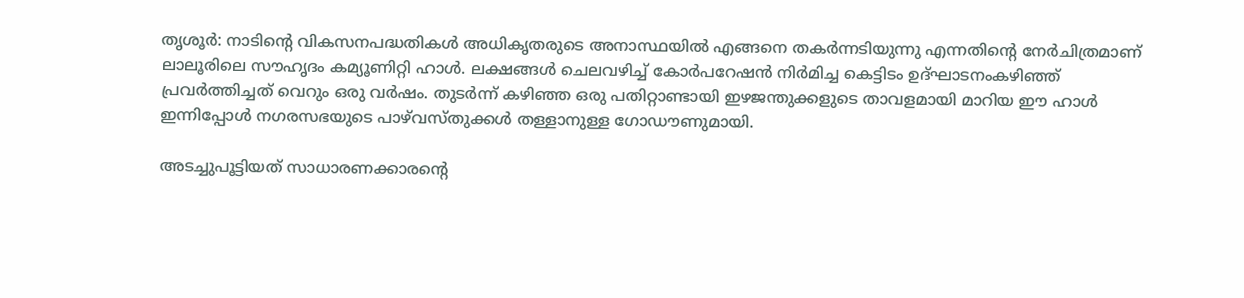തൃശൂർ: നാടിന്‍റെ വികസനപദ്ധതികൾ അധികൃതരുടെ അനാസ്ഥയിൽ എങ്ങനെ തകർന്നടിയുന്നു എന്നതിന്‍റെ നേർചിത്രമാണ് ലാലൂരിലെ സൗഹൃദം കമ്യൂണിറ്റി ഹാൾ. ലക്ഷങ്ങൾ ചെലവഴിച്ച് കോർപറേഷൻ നിർമിച്ച കെട്ടിടം ഉദ്ഘാടനംകഴിഞ്ഞ് പ്രവർത്തിച്ചത് വെറും ഒരു വർഷം. തുടർന്ന് കഴിഞ്ഞ ഒരു പതിറ്റാണ്ടായി ഇഴജന്തുക്കളുടെ താവളമായി മാറിയ ഈ ഹാൾ ഇന്നിപ്പോൾ നഗരസഭയുടെ പാഴ്‌വ‌‌സ്തുക്കൾ തള്ളാനുള്ള ഗോഡൗണുമായി.

അടച്ചുപൂട്ടിയത് സാധാരണക്കാരന്‍റെ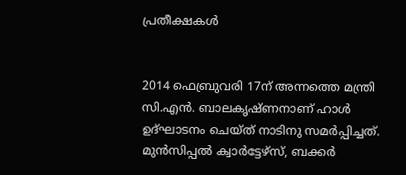പ്രതീക്ഷകൾ


2014 ഫെബ്രുവരി 17ന് അന്നത്തെ മന്ത്രി സി.എൻ. ബാലകൃഷ്ണനാണ് ഹാൾ ഉദ്ഘാടനം ചെയ്ത് നാടിനു സമർപ്പിച്ചത്. മുൻസിപ്പൽ ക്വാർട്ടേഴ്സ്, ബക്കർ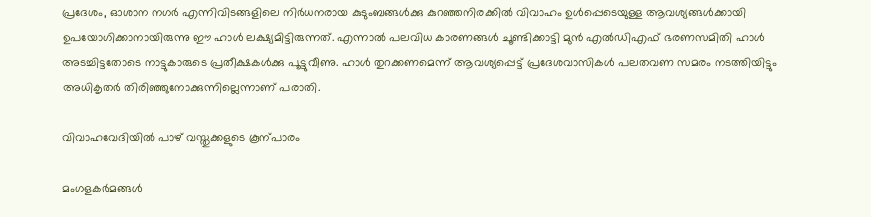പ്രദേശം, ഓശാന നഗർ എന്നിവിടങ്ങളിലെ നിർധനരായ കുടുംബങ്ങൾക്കു കുറഞ്ഞനിരക്കിൽ വിവാഹം ഉൾപ്പെടെയുള്ള ആവശ്യങ്ങൾക്കായി ഉപയോഗിക്കാനായിരുന്നു ഈ ഹാൾ ലക്ഷ്യമിട്ടിരുന്നത്. എന്നാൽ പലവിധ കാരണങ്ങൾ ചൂണ്ടിക്കാട്ടി മുൻ എൽഡിഎഫ് ഭരണസമിതി ഹാൾ അടച്ചിട്ടതോടെ നാട്ടുകാരുടെ പ്രതീക്ഷകൾക്കു പൂട്ടുവീണു. ഹാൾ തുറക്കണമെന്ന് ആവശ്യപ്പെട്ട് പ്രദേശവാസികൾ പലതവണ സമരം നടത്തിയിട്ടും അധികൃതർ തിരിഞ്ഞുനോക്കുന്നില്ലെന്നാണ് പരാതി.

വിവാഹവേദിയിൽ പാഴ് വസ്തുക്കളുടെ കൂന്പാരം

മംഗളകർമങ്ങൾ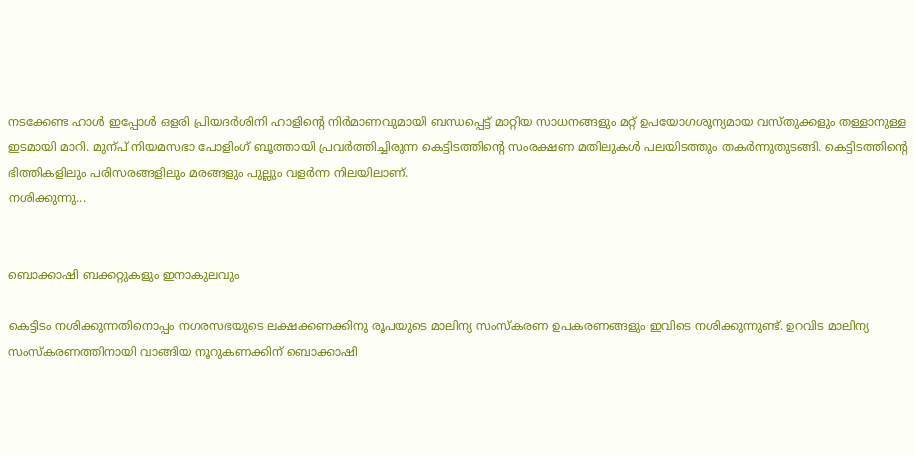നടക്കേണ്ട ഹാൾ ഇപ്പോൾ ഒളരി പ്രിയദർശിനി ഹാളിന്‍റെ നിർമാണവുമായി ബന്ധപ്പെട്ട് മാറ്റിയ സാധനങ്ങളും മറ്റ് ഉപയോഗശൂന്യമായ വസ്തുക്കളും തള്ളാനുള്ള ഇടമായി മാറി. മുന്പ് നിയമസഭാ പോളിംഗ് ബൂത്തായി പ്രവർത്തിച്ചിരുന്ന കെട്ടിടത്തിന്‍റെ സംരക്ഷണ മതിലുകൾ പലയിടത്തും തകർന്നുതുടങ്ങി. കെട്ടിടത്തിന്‍റെ ഭിത്തികളിലും പരിസരങ്ങളിലും മരങ്ങളും പുല്ലും വളർന്ന നിലയിലാണ്.
നശിക്കുന്നു...


ബൊക്കാഷി ബക്കറ്റുകളും ഇനാകുലവും

കെട്ടിടം നശിക്കുന്നതിനൊപ്പം നഗരസഭയുടെ ലക്ഷക്കണക്കിനു രൂപയുടെ മാലിന്യ സംസ്കരണ ഉപകരണങ്ങളും ഇവിടെ നശിക്കുന്നുണ്ട്. ഉറവിട മാലിന്യ സംസ്കരണത്തിനായി വാങ്ങിയ നൂറുകണക്കിന് ബൊക്കാഷി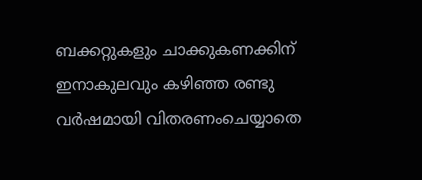ബക്കറ്റുകളും ചാക്കുകണക്കിന് ഇനാകുലവും കഴിഞ്ഞ രണ്ടു വർഷമായി വിതരണംചെയ്യാതെ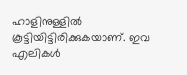ഹാളിനുള്ളിൽ കൂട്ടിയിട്ടിരിക്കുകയാണ്. ഇവ എലികൾ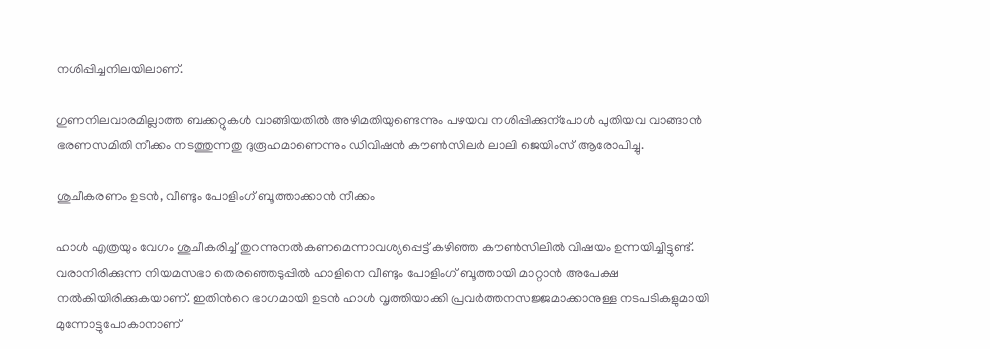നശിപ്പിച്ചനിലയിലാണ്.

ഗുണനിലവാരമില്ലാത്ത ബക്കറ്റുകൾ വാങ്ങിയതിൽ അഴിമതിയുണ്ടെന്നും പഴയവ നശിപ്പിക്കുന്പോൾ പുതിയവ വാങ്ങാൻ ഭരണസമിതി നീക്കം നടത്തുന്നതു ദുരൂഹമാണെന്നും ഡിവിഷൻ കൗണ്‍സിലർ ലാലി ജെയിംസ് ആരോപിച്ചു.

ശുചീകരണം ഉടൻ, വീണ്ടും പോളിംഗ് ബൂത്താക്കാൻ നീക്കം

ഹാൾ എത്രയും വേഗം ശുചീകരിച്ച് തുറന്നുനൽകണമെന്നാവശ്യപ്പെട്ട് കഴിഞ്ഞ കൗണ്‍സിലിൽ വിഷയം ഉന്നയിച്ചിട്ടുണ്ട്. വരാനിരിക്കുന്ന നിയമസഭാ തെരഞ്ഞെടുപ്പിൽ ഹാളിനെ വീണ്ടും പോളിംഗ് ബൂത്തായി മാറ്റാൻ അപേക്ഷ നൽകിയിരിക്കുകയാണ്. ഇതിന്‍റെ ഭാഗമായി ഉടൻ ഹാൾ വൃത്തിയാക്കി പ്രവർത്തനസജ്ജമാക്കാനുള്ള നടപടികളുമായി മുന്നോട്ടുപോകാനാണ്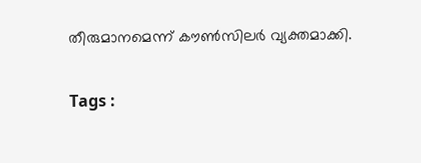തീരുമാനമെന്ന് കൗണ്‍സിലർ വ്യക്തമാക്കി.

Tags :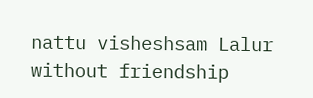nattu visheshsam Lalur without friendship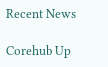Recent News

Corehub Up